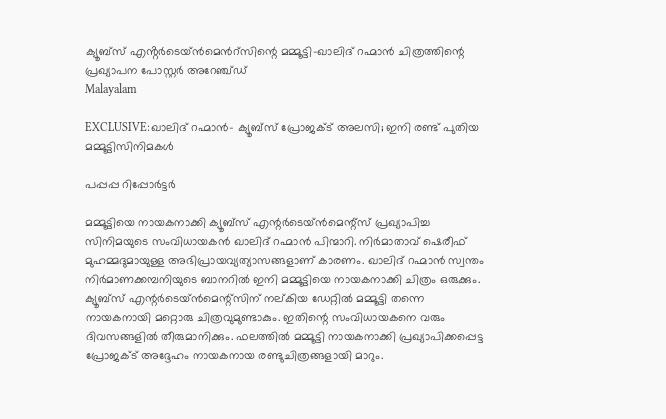ക്യൂബ്സ് എൻ്റർടെയ്ൻമെൻറ്സിന്റെ മമ്മൂട്ടി-ഖാലിദ് റഹ്മാൻ ചിത്രത്തിന്റെ പ്രഖ്യാപന പോസ്റ്റർ അറേഞ്ച്ഡ്
Malayalam

EXCLUSIVE:ഖാലിദ് റഹ്മാൻ- ക്യൂബ്സ് പ്രോജക്ട് അലസി; ഇനി രണ്ട് പുതിയ മമ്മൂട്ടിസിനിമകൾ

പപ്പപ്പ റിപ്പോര്‍ട്ടര്‍

മമ്മൂട്ടിയെ നായകനാക്കി ക്യൂബ്സ് എന്റർടെയ്ൻമെന്റ്സ് പ്രഖ്യാപിച്ച സിനിമയുടെ സംവിധായകൻ ഖാലിദ് റഹ്മാൻ പിന്മാറി. നിർമാതാവ് ഷെരീഫ് മുഹമ്മദുമായുള്ള അഭിപ്രായവ്യത്യാസങ്ങളാണ് കാരണം. ഖാലിദ് റഹ്മാൻ സ്വന്തം നിർമാണക്കമ്പനിയുടെ ബാനറിൽ ഇനി മമ്മൂട്ടിയെ നായകനാക്കി ചിത്രം ഒരുക്കും. ക്യൂബ്സ് എന്റർടെയ്ൻമെന്റ്സിന് നല്കിയ ഡേറ്റിൽ മമ്മൂട്ടി തന്നെ നായകനായി മറ്റൊരു ചിത്രവുമുണ്ടാകും. ഇതിന്റെ സംവിധായകനെ വരും ദിവസങ്ങളിൽ തീരുമാനിക്കും. ഫലത്തിൽ മമ്മൂട്ടി നായകനാക്കി പ്രഖ്യാപിക്കപ്പെട്ട പ്രോജക്ട് അദ്ദേഹം നായകനായ രണ്ടുചിത്രങ്ങളായി മാറും.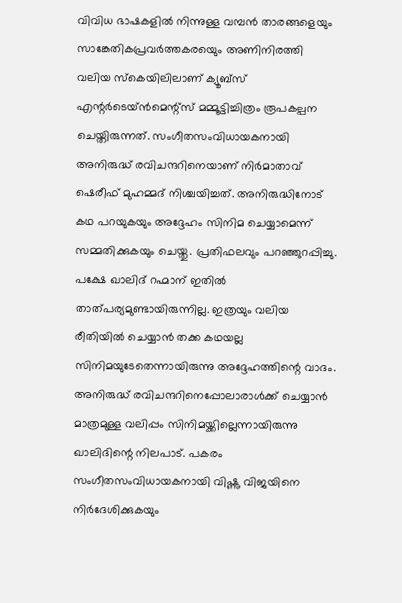വിവിധ ഭാഷകളിൽ നിന്നുള്ള വമ്പൻ താരങ്ങളെയും സാങ്കേതികപ്രവർത്തകരയെും അണിനിരത്തി വലിയ സ്കെയിലിലാണ് ക്യൂബ്സ് എന്റർടെയ്ൻമെന്റ്സ് മമ്മൂട്ടിച്ചിത്രം രൂപകല്പന ചെയ്തിരുന്നത്. സംഗീതസംവിധായകനായി അനിരുദ്ധ് രവിചന്ദറിനെയാണ് നിർമാതാവ് ഷെരീഫ് മുഹമ്മദ് നിശ്ചയിച്ചത്. അനിരുദ്ധിനോട് കഥ പറയുകയും അദ്ദേഹം സിനിമ ചെയ്യാമെന്ന് സമ്മതിക്കുകയും ചെയ്തു. പ്രതിഫലവും പറഞ്ഞുറപ്പിച്ചു. പക്ഷേ ഖാലിദ് റഹ്മാന് ഇതിൽ താത്പര്യമുണ്ടായിരുന്നില്ല. ഇത്രയും വലിയ രീതിയിൽ ചെയ്യാൻ തക്ക കഥയല്ല സിനിമയുടേതെന്നായിരുന്നു അദ്ദേഹത്തിന്റെ വാദം. അനിരുദ്ധ് രവിചന്ദറിനെപ്പോലാരാൾക്ക് ചെയ്യാൻ മാത്രമുള്ള വലിപ്പം സിനിമയ്ക്കില്ലെന്നായിരുന്നു ഖാലിദിന്റെ നിലപാട്. പകരം സംഗീതസംവിധായകനായി വിഷ്ണു വിജയിനെ നിർദേശിക്കുകയും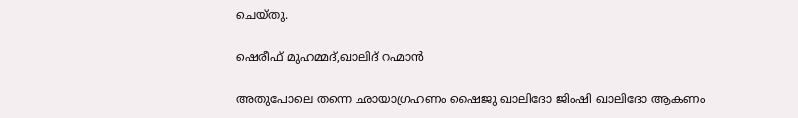ചെയ്തു.

ഷെരീഫ് മുഹമ്മദ്,ഖാലിദ് റഹ്മാൻ

അതുപോലെ തന്നെ ഛായാഗ്രഹണം ഷൈജു ഖാലിദോ ജിംഷി ഖാലിദോ ആകണം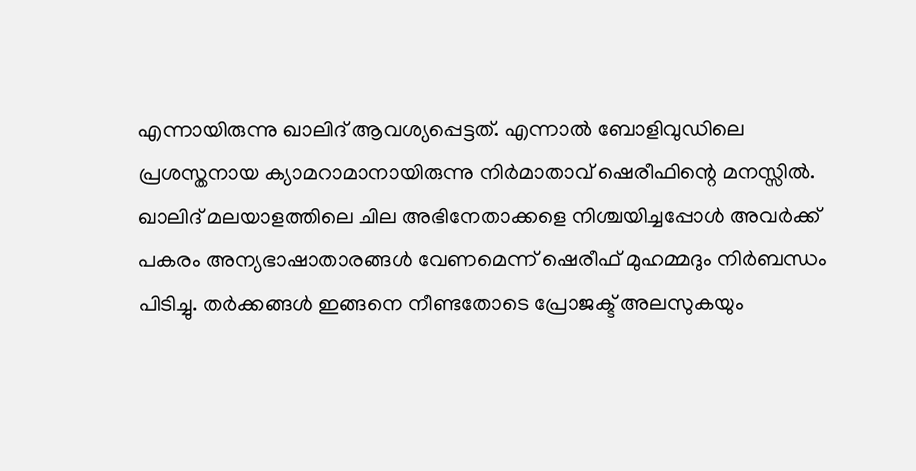എന്നായിരുന്നു ഖാലിദ് ആവശ്യപ്പെട്ടത്. എന്നാൽ ബോളിവുഡിലെ പ്രശസ്തനായ ക്യാമറാമാനായിരുന്നു നിർമാതാവ് ഷെരീഫിന്റെ മനസ്സിൽ. ഖാലിദ് മലയാളത്തിലെ ചില അഭിനേതാക്കളെ നിശ്ചയിച്ചപ്പോൾ അവർക്ക് പകരം അന്യഭാഷാതാരങ്ങൾ വേണമെന്ന് ഷെരീഫ് മുഹമ്മദും നിർബന്ധം പിടിച്ചു. തർക്കങ്ങൾ ഇങ്ങനെ നീണ്ടതോടെ പ്രോജക്ട് അലസുകയും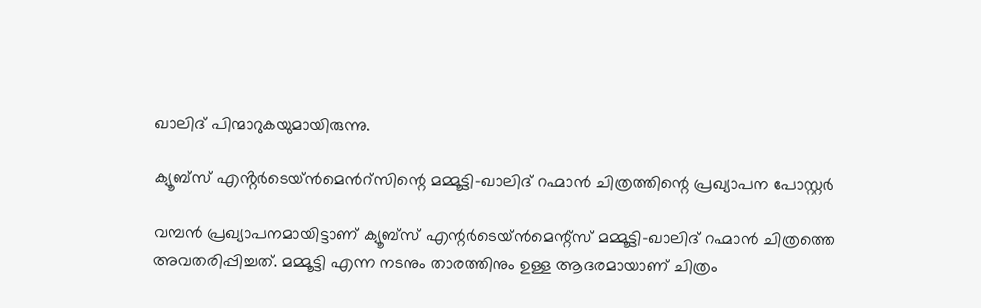ഖാലിദ് പിന്മാറുകയുമായിരുന്നു.

ക്യൂബ്സ് എൻ്റർടെയ്ൻമെൻറ്സിന്റെ മമ്മൂട്ടി-ഖാലിദ് റഹ്മാൻ ചിത്രത്തിന്റെ പ്രഖ്യാപന പോസ്റ്റർ

വമ്പൻ പ്രഖ്യാപനമായിട്ടാണ് ക്യൂബ്സ് എന്റർടെയ്ൻമെന്റ്സ് മമ്മൂട്ടി-ഖാലിദ് റഹ്മാൻ ചിത്രത്തെ അവതരിപ്പിച്ചത്. മമ്മൂട്ടി എന്ന നടനും താരത്തിനും ഉള്ള ആദരമായാണ് ചിത്രം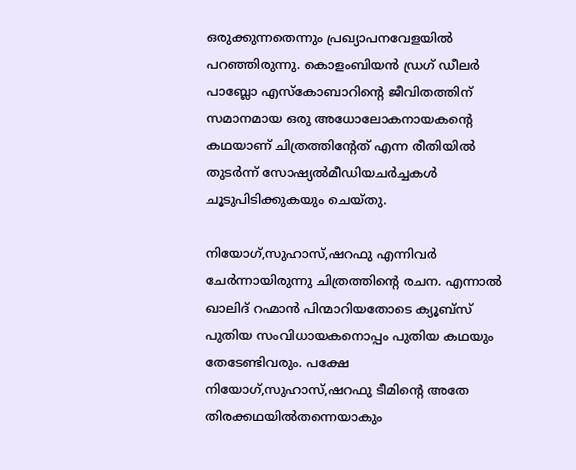ഒരുക്കുന്നതെന്നും പ്രഖ്യാപനവേളയിൽ പറഞ്ഞിരുന്നു. കൊളംബിയൻ ഡ്രഗ് ഡീലർ പാബ്ലോ എസ്കോബാറിന്റെ ജീവിതത്തിന് സമാനമായ ഒരു അധോലോകനായകന്റെ കഥയാണ് ചിത്രത്തിന്റേത് എന്ന രീതിയിൽ തുടർന്ന് സോഷ്യൽമീഡിയചർച്ചകൾ ചൂടുപിടിക്കുകയും ചെയ്തു.

നിയോഗ്,സുഹാസ്,ഷറഫു എന്നിവർ ചേർന്നായിരുന്നു ചിത്രത്തിന്റെ രചന. എന്നാൽ ഖാലിദ് റഹ്മാൻ പിന്മാറിയതോടെ ക്യൂബ്സ് പുതിയ സംവിധായകനൊപ്പം പുതിയ കഥയും തേടേണ്ടിവരും. പക്ഷേ നിയോഗ്,സുഹാസ്,ഷറഫു ടീമിന്റെ അതേ തിരക്കഥയിൽതന്നെയാകും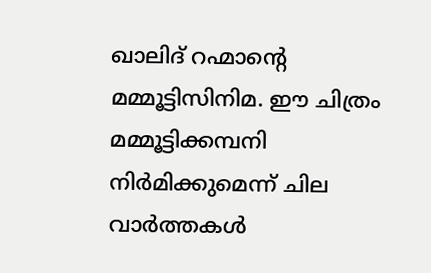ഖാലിദ് റഹ്മാന്റെ മമ്മൂട്ടിസിനിമ. ഈ ചിത്രം മമ്മൂട്ടിക്കമ്പനി നിർമിക്കുമെന്ന് ചില വാർത്തകൾ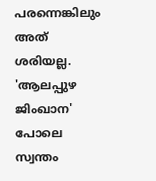പരന്നെങ്കിലും അത് ശരിയല്ല. 'ആലപ്പുഴ ജിംഖാന' പോലെ സ്വന്തം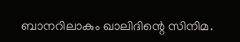ബാനറിലാകും ഖാലിദിന്റെ സിനിമ.